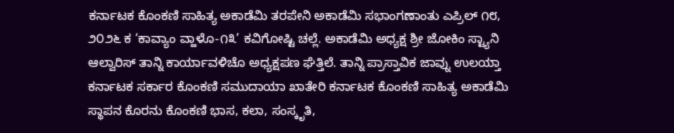ಕರ್ನಾಟಕ ಕೊಂಕಣಿ ಸಾಹಿತ್ಯ ಅಕಾಡೆಮಿ ತರಪೇನಿ ಅಕಾಡೆಮಿ ಸಭಾಂಗಣಾಂತು ಎಪ್ರಿಲ್ ೧೮, ೨೦೨೬ ಕ ‘ಕಾವ್ಯಾಂ ವ್ಹಾಳೊ-೧೩’ ಕವಿಗೋಷ್ಟಿ ಚಲ್ಲೆ. ಅಕಾಡೆಮಿ ಅಧ್ಯಕ್ಷ ಶ್ರೀ ಜೋಕಿಂ ಸ್ಟ್ಯಾನಿ ಆಲ್ವಾರಿಸ್ ತಾನ್ನಿ ಕಾರ್ಯಾವಳಿಚೊ ಅಧ್ಯಕ್ಷಪಣ ಘೆತ್ತಿಲೆ. ತಾನ್ನಿ ಪ್ರಾಸ್ತಾವಿಕ ಜಾವ್ನು ಉಲಯ್ತಾ ಕರ್ನಾಟಕ ಸರ್ಕಾರ ಕೊಂಕಣಿ ಸಮುದಾಯಾ ಖಾತೇರಿ ಕರ್ನಾಟಕ ಕೊಂಕಣಿ ಸಾಹಿತ್ಯ ಅಕಾಡೆಮಿ ಸ್ಥಾಪನ ಕೊರನು ಕೊಂಕಣಿ ಭಾಸ, ಕಲಾ, ಸಂಸ್ಕೃತಿ,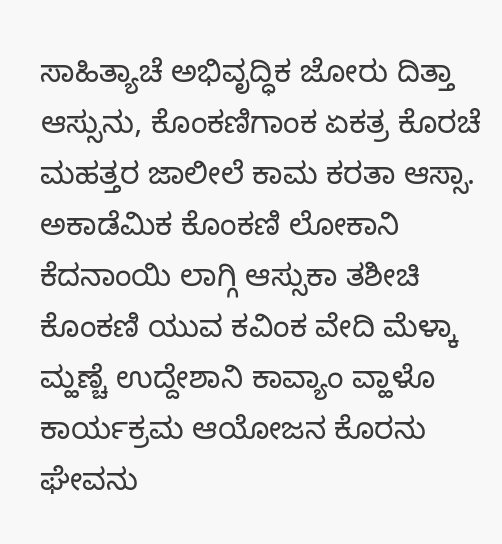ಸಾಹಿತ್ಯಾಚೆ ಅಭಿವೃದ್ಧಿಕ ಜೋರು ದಿತ್ತಾ ಆಸ್ಸುನು, ಕೊಂಕಣಿಗಾಂಕ ಏಕತ್ರ ಕೊರಚೆ ಮಹತ್ತರ ಜಾಲೀಲೆ ಕಾಮ ಕರತಾ ಆಸ್ಸಾ. ಅಕಾಡೆಮಿಕ ಕೊಂಕಣಿ ಲೋಕಾನಿ ಕೆದನಾಂಯಿ ಲಾಗ್ಗಿ ಆಸ್ಸುಕಾ ತಶೀಚಿ ಕೊಂಕಣಿ ಯುವ ಕವಿಂಕ ವೇದಿ ಮೆಳ್ಕಾ ಮ್ಹಣ್ಚೆ ಉದ್ದೇಶಾನಿ ಕಾವ್ಯಾಂ ವ್ಹಾಳೊ ಕಾರ್ಯಕ್ರಮ ಆಯೋಜನ ಕೊರನು ಘೇವನು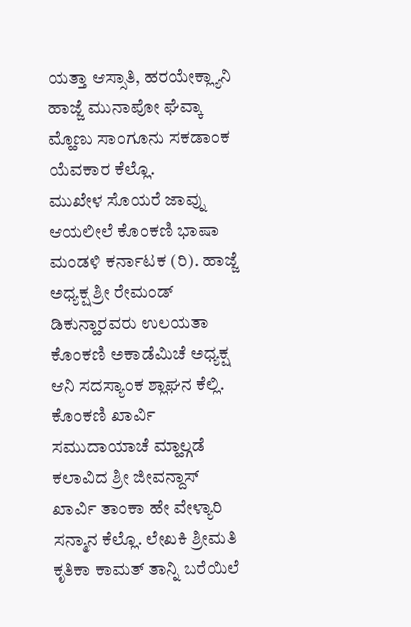ಯತ್ತಾ ಆಸ್ಸಾತಿ, ಹರಯೇಕ್ಲ್ಯಾನಿ ಹಾಜ್ಜೆ ಮುನಾಪೋ ಘೆವ್ಕಾ ಮ್ಹೊಣು ಸಾಂಗೂನು ಸಕಡಾಂಕ ಯೆವಕಾರ ಕೆಲ್ಲೊ.
ಮುಖೇಳ ಸೊಯರೆ ಜಾವ್ನು ಆಯಲೀಲೆ ಕೊಂಕಣಿ ಭಾಷಾ ಮಂಡಳಿ ಕರ್ನಾಟಕ (ರಿ). ಹಾಜ್ಜೆ ಅಧ್ಯಕ್ಷ ಶ್ರೀ ರೇಮಂಡ್ ಡಿಕುನ್ಹಾರವರು ಉಲಯತಾ ಕೊಂಕಣಿ ಅಕಾಡೆಮಿಚೆ ಅಧ್ಯಕ್ಷ ಆನಿ ಸದಸ್ಯಾಂಕ ಶ್ಲಾಘನ ಕೆಲ್ಲಿ.
ಕೊಂಕಣಿ ಖಾರ್ವಿ ಸಮುದಾಯಾಚೆ ಮ್ಹಾಲ್ಗಡೆ ಕಲಾವಿದ ಶ್ರೀ ಜೀವನ್ದಾಸ್ ಖಾರ್ವಿ ತಾಂಕಾ ಹೇ ವೇಳ್ಯಾರಿ ಸನ್ಮಾನ ಕೆಲ್ಲೊ. ಲೇಖಕಿ ಶ್ರೀಮತಿ ಕೃತಿಕಾ ಕಾಮತ್ ತಾನ್ನಿ ಬರೆಯಿಲೆ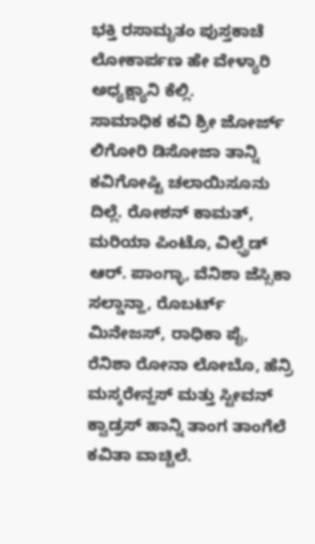ಭಕ್ತಿ ರಸಾಮೃತಂ ಪುಸ್ತಕಾಚೆ ಲೋಕಾರ್ಪಣ ಹೇ ವೇಳ್ಯಾರಿ ಅಧ್ಯಕ್ಷ್ಯಾನಿ ಕೆಲ್ಲಿ.
ಸಾಮಾಧಿಕ ಕವಿ ಶ್ರೀ ಜೋರ್ಜ್ ಲಿಗೋರಿ ಡಿಸೋಜಾ ತಾನ್ನಿ ಕವಿಗೋಷ್ಟಿ ಚಲಾಯಿಸೂನು ದಿಲ್ಲೆ. ರೋಶನ್ ಕಾಮತ್, ಮರಿಯಾ ಪಿಂಟೊ, ವಿಲ್ಫ್ರೆಡ್ ಆರ್. ಪಾಂಗ್ಳಾ, ವೆನಿಶಾ ಜೆಸ್ಸಿಕಾ ಸಲ್ಡಾನ್ಹಾ, ರೊಬರ್ಟ್ ಮಿನೇಜಸ್, ರಾಧಿಕಾ ಪೈ, ರೆನಿಶಾ ರೋನಾ ಲೋಬೊ, ಹೆನ್ರಿ ಮಸ್ಕರೇನ್ಹಸ್ ಮತ್ತು ಸ್ಟೀವನ್ ಕ್ವಾಡ್ರಸ್ ಹಾನ್ನಿ ತಾಂಗ ತಾಂಗೆಲೆ ಕವಿತಾ ವಾಚ್ಚಿಲೆ.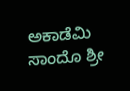ಅಕಾಡೆಮಿ ಸಾಂದೊ ಶ್ರೀ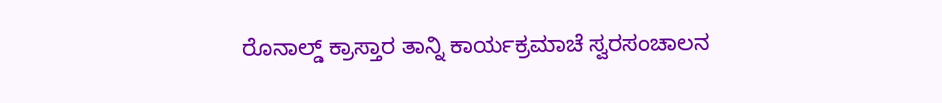ರೊನಾಲ್ಡ್ ಕ್ರಾಸ್ತಾರ ತಾನ್ನಿ ಕಾರ್ಯಕ್ರಮಾಚೆ ಸ್ವರಸಂಚಾಲನ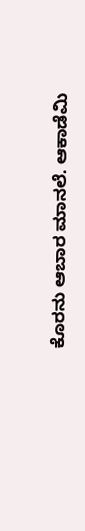ಕೊರನು ಆಬಾರ ಮಾನಲೆ. ಆಕಾಡೆಮಿ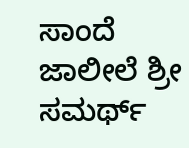ಸಾಂದೆ ಜಾಲೀಲೆ ಶ್ರೀ ಸಮರ್ಥ್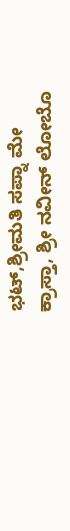ಭಟ್,ಶ್ರೀಮತಿ ಸಪ್ನಾ ಮೇ ಕ್ರಾಸ್ತಾ, ಶ್ರೀ ನವೀನ್ ಲೋಬೊ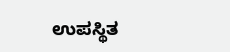ಉಪಸ್ಥಿತ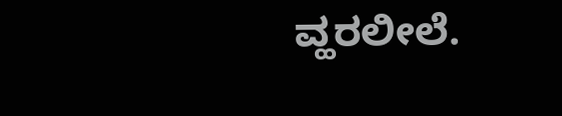ವ್ಹರಲೀಲೆ.